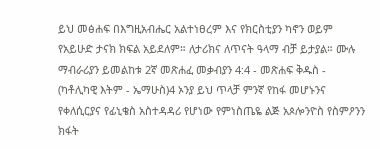ይህ መፅሐፍ በእግዚአብሔር አልተነፀረም እና የክርስቲያን ካኖን ወይም የአይሁድ ታናክ ክፍል አይደለም። ለታሪክና ለጥናት ዓላማ ብቻ ይታያል። ሙሉ ማብራሪያን ይመልከቱ 2ኛ መጽሐፈ መቃብያን 4:4 - መጽሐፍ ቅዱስ - (ካቶሊካዊ እትም - ኤማሁስ)4 ኦንያ ይህ ጥላቻ ምንኛ የከፋ መሆኑንና የቀለሲርያና የፊኒቄስ አስተዳዳሪ የሆነው የምነስጤዬ ልጅ አጶሎንዮስ የስምዖንን ክፋት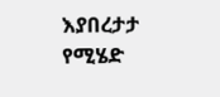እያበረታታ የሚሄድ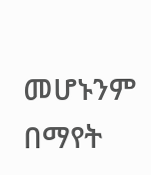መሆኑንም በማየት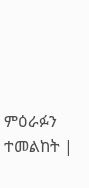ምዕራፉን ተመልከት |